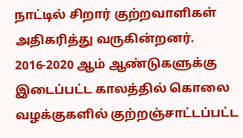நாட்டில் சிறார் குற்றவாளிகள் அதிகரித்து வருகின்றனர். 2016-2020 ஆம் ஆண்டுகளுக்கு இடைப்பட்ட காலத்தில் கொலை வழக்குகளில் குற்றஞ்சாட்டப்பட்ட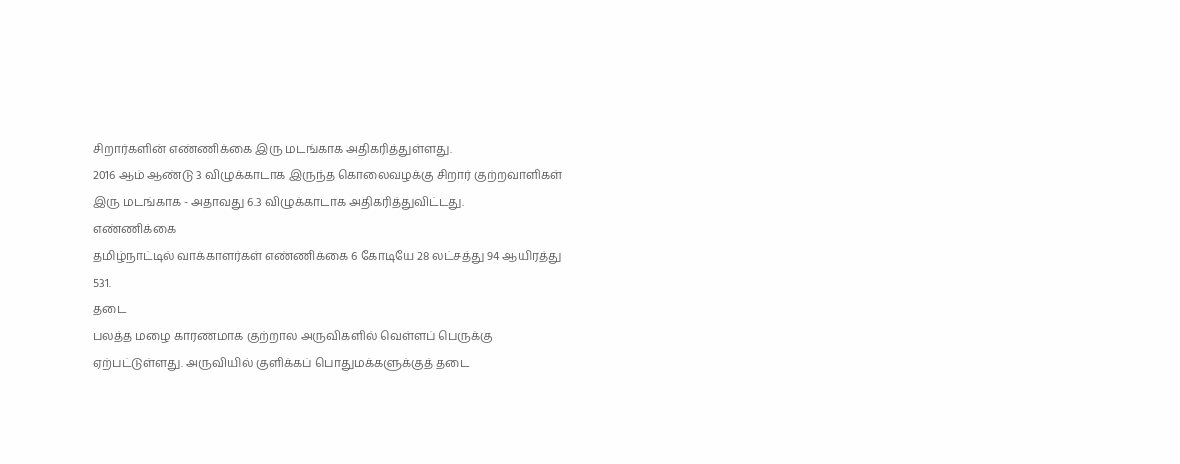சிறார்களின் எண்ணிக்கை இரு மடங்காக அதிகரித்துள்ளது.
2016 ஆம் ஆண்டு 3 விழுக்காடாக இருந்த கொலைவழக்கு சிறார் குற்றவாளிகள் இரு மடங்காக - அதாவது 6.3 விழுக்காடாக அதிகரித்துவிட்டது.
எண்ணிக்கை
தமிழ்நாட்டில் வாக்காளர்கள் எண்ணிக்கை 6 கோடியே 28 லட்சத்து 94 ஆயிரத்து 531.
தடை
பலத்த மழை காரணமாக குற்றால அருவிகளில் வெள்ளப் பெருக்கு ஏற்பட்டுள்ளது. அருவியில் குளிக்கப் பொதுமக்களுக்குத் தடை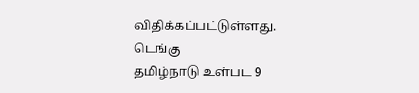விதிக்கப்பட்டுள்ளது.
டெங்கு
தமிழ்நாடு உள்பட 9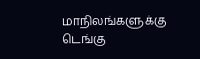மாநிலங்களுக்கு டெங்கு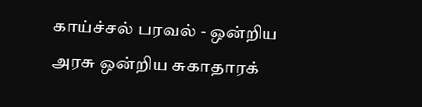காய்ச்சல் பரவல் - ஒன்றிய அரசு ஒன்றிய சுகாதாரக்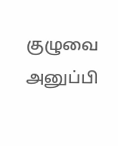குழுவை அனுப்பி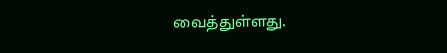வைத்துள்ளது.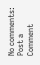No comments:
Post a Comment